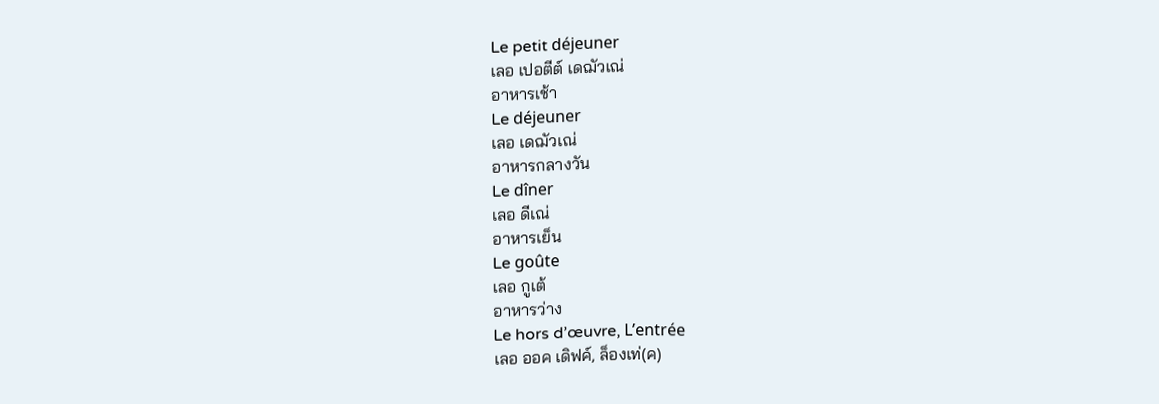Le petit déjeuner
เลอ เปอตีต์ เดฌัวเณ่
อาหารเช้า
Le déjeuner
เลอ เดฌัวเณ่
อาหารกลางวัน
Le dîner
เลอ ดีเณ่
อาหารเย็น
Le goûte
เลอ กูเต้
อาหารว่าง
Le hors d’œuvre, L’entrée
เลอ ออค เดิฟค์, ล็องเท่(ค)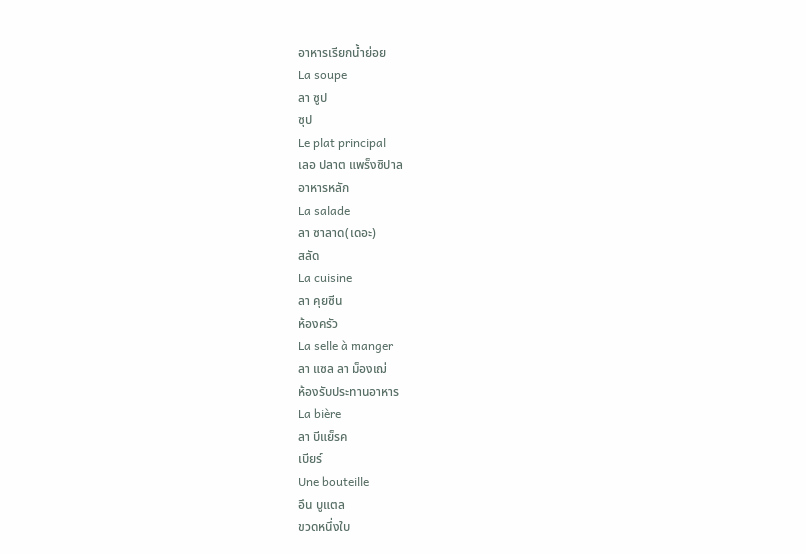อาหารเรียกน้ำย่อย
La soupe
ลา ซูป
ซุป
Le plat principal
เลอ ปลาต แพร็งซิปาล
อาหารหลัก
La salade
ลา ซาลาด(เดอะ)
สลัด
La cuisine
ลา คุยซีน
ห้องครัว
La selle à manger
ลา แซล ลา ม็องเฌ่
ห้องรับประทานอาหาร
La bière
ลา บีแย็รค
เบียร์
Une bouteille
อึน บูแตล
ขวดหนึ่งใบ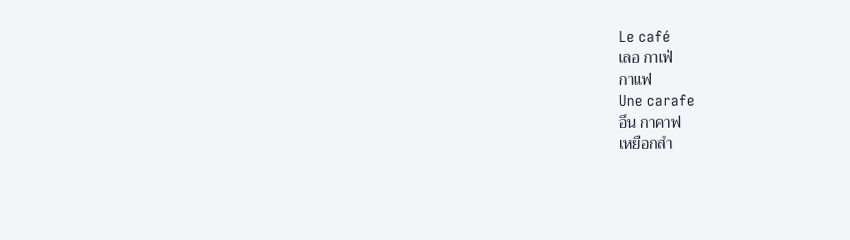Le café
เลอ กาเฟ่
กาแฟ
Une carafe
อึน กาคาฟ
เหยือกสำ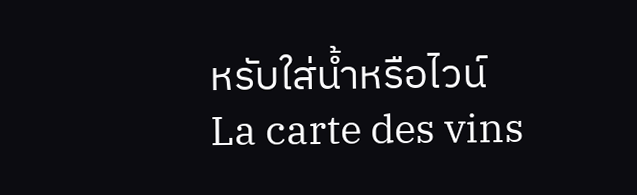หรับใส่น้ำหรือไวน์
La carte des vins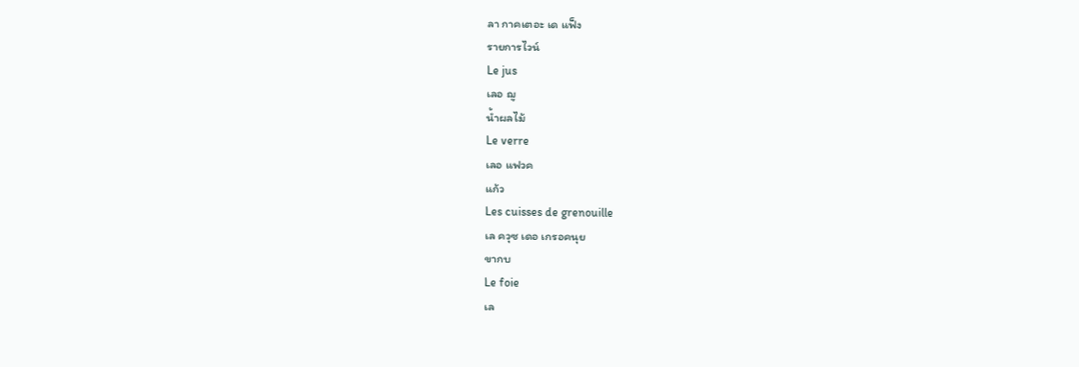ลา กาคเตอะ เด แฟ็ง
รายการไวน์
Le jus
เลอ ฌู
น้ำผลไม้
Le verre
เลอ แฟวค
แก้ว
Les cuisses de grenouille
เล ควุซ เดอ เกรอคนุย
ขากบ
Le foie
เล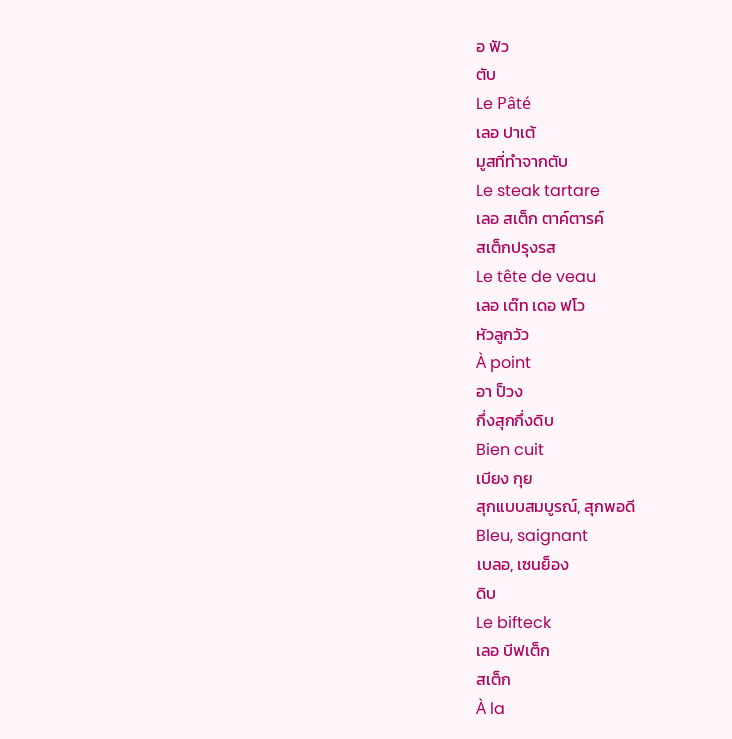อ ฟัว
ตับ
Le Pâté
เลอ ปาเต้
มูสที่ทำจากตับ
Le steak tartare
เลอ สเต็ก ตาค์ตารค์
สเต็กปรุงรส
Le tête de veau
เลอ เต๊ท เดอ ฟโว
หัวลูกวัว
À point
อา ป็วง
กึ่งสุกกึ่งดิบ
Bien cuit
เบียง กุย
สุกแบบสมบูรณ์, สุกพอดี
Bleu, saignant
เบลอ, เซนย็อง
ดิบ
Le bifteck
เลอ บีฟเต็ก
สเต็ก
À la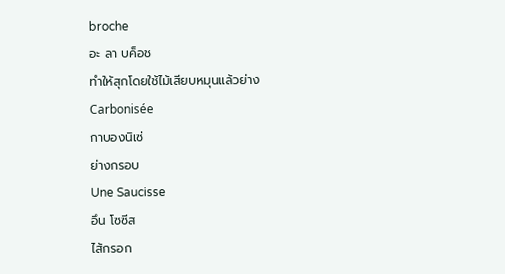broche
อะ ลา บค็อช
ทำให้สุกโดยใช้ไม้เสียบหมุนแล้วย่าง
Carbonisée
กาบองนิเซ่
ย่างกรอบ
Une Saucisse
อึน โซซีส
ไส้กรอก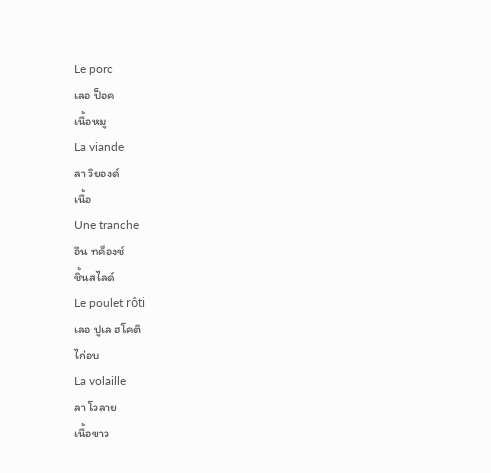Le porc
เลอ ป็อค
เนื้อหมู
La viande
ลา วิยองด์
เนื้อ
Une tranche
อึน ทค็องช์
ชิ้นสไลด์
Le poulet rôti
เลอ ปูเล ฮโคติ
ไก่อบ
La volaille
ลา โวลาย
เนื้อขาว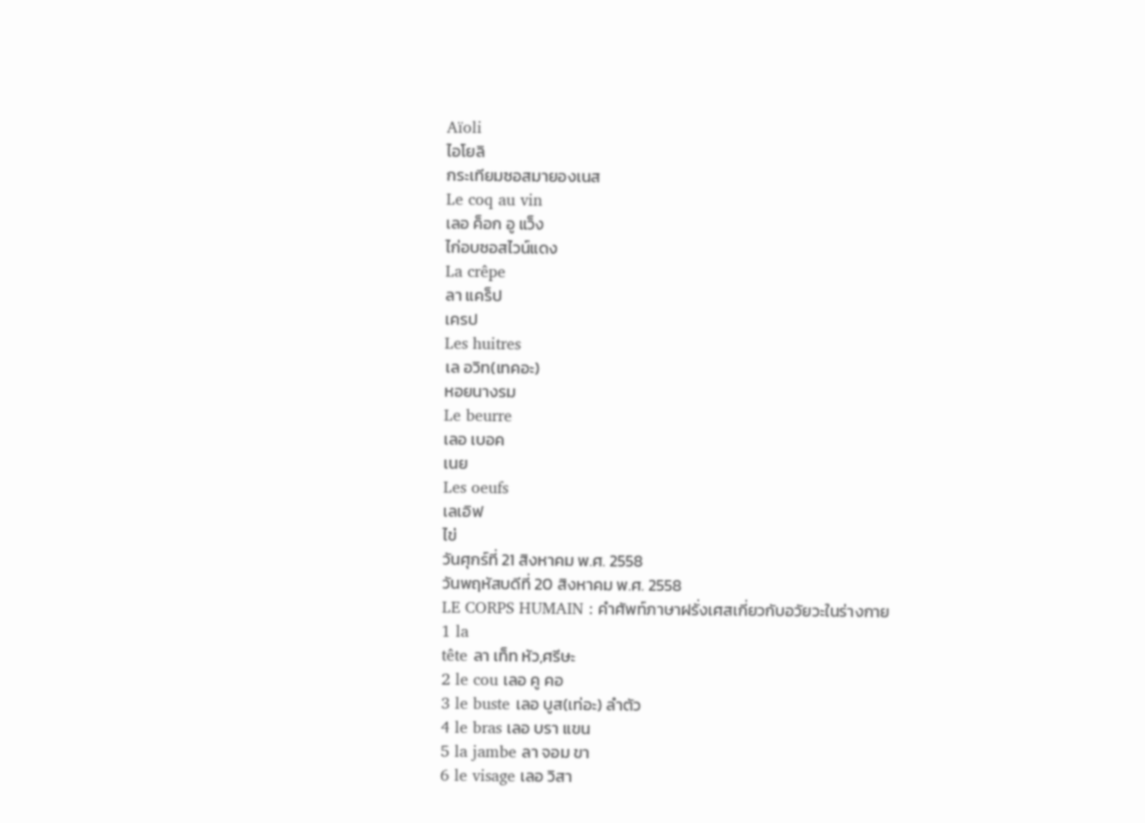Aïoli
ไอโยลิ
กระเทียมซอสมายองเนส
Le coq au vin
เลอ ค็อก อู แว็ง
ไก่อบซอสไวน์แดง
La crêpe
ลา แคร็ป
เครป
Les huitres
เล อวิท(เทคอะ)
หอยนางรม
Le beurre
เลอ เบอค
เนย
Les oeufs
เลเอิฟ
ไข่
วันศุกร์ที่ 21 สิงหาคม พ.ศ. 2558
วันพฤหัสบดีที่ 20 สิงหาคม พ.ศ. 2558
LE CORPS HUMAIN : คำศัพท์ภาษาฝรั่งเศสเกี่ยวกับอวัยวะในร่างกาย
1 la
tête ลา เท็ท หัว,ศรีษะ
2 le cou เลอ คู คอ
3 le buste เลอ บูส(เท่อะ) ลำตัว
4 le bras เลอ บรา แขน
5 la jambe ลา จอม ขา
6 le visage เลอ วิสา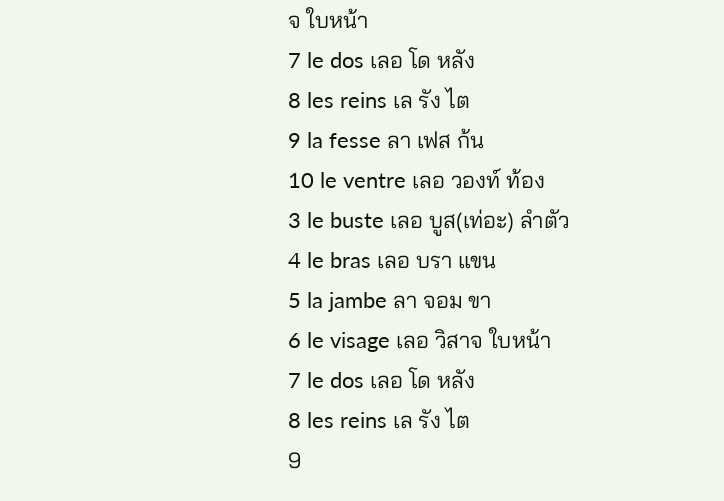จ ใบหน้า
7 le dos เลอ โด หลัง
8 les reins เล รัง ไต
9 la fesse ลา เฟส ก้น
10 le ventre เลอ วองท์ ท้อง
3 le buste เลอ บูส(เท่อะ) ลำตัว
4 le bras เลอ บรา แขน
5 la jambe ลา จอม ขา
6 le visage เลอ วิสาจ ใบหน้า
7 le dos เลอ โด หลัง
8 les reins เล รัง ไต
9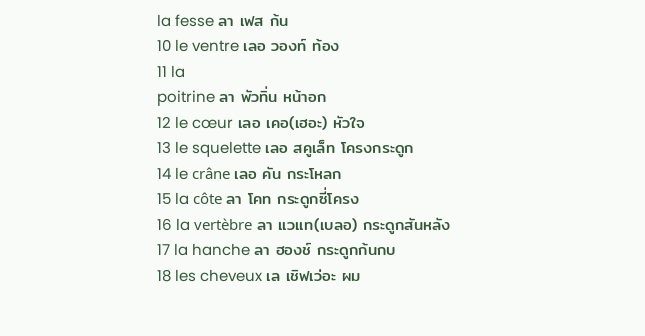la fesse ลา เฟส ก้น
10 le ventre เลอ วองท์ ท้อง
11 la
poitrine ลา พัวทิ่น หน้าอก
12 le cœur เลอ เคอ(เฮอะ) หัวใจ
13 le squelette เลอ สคูเล็ท โครงกระดูก
14 le crâne เลอ คัน กระโหลก
15 la côte ลา โคท กระดูกซี่โครง
16 la vertèbre ลา แวแท(เบลอ) กระดูกสันหลัง
17 la hanche ลา ฮองช์ กระดูกก้นกบ
18 les cheveux เล เชิฟเว่อะ ผม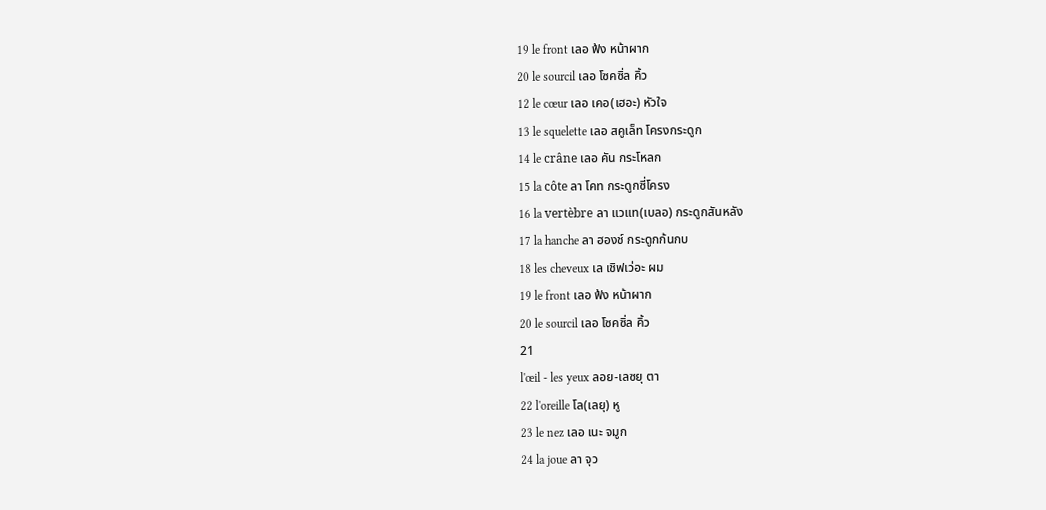19 le front เลอ ฟ้ง หน้าผาก
20 le sourcil เลอ โซคซิ่ล คิ้ว
12 le cœur เลอ เคอ(เฮอะ) หัวใจ
13 le squelette เลอ สคูเล็ท โครงกระดูก
14 le crâne เลอ คัน กระโหลก
15 la côte ลา โคท กระดูกซี่โครง
16 la vertèbre ลา แวแท(เบลอ) กระดูกสันหลัง
17 la hanche ลา ฮองช์ กระดูกก้นกบ
18 les cheveux เล เชิฟเว่อะ ผม
19 le front เลอ ฟ้ง หน้าผาก
20 le sourcil เลอ โซคซิ่ล คิ้ว
21
l'œil - les yeux ลอย-เลซยุ ตา
22 l'oreille โล(เลยุ) หู
23 le nez เลอ เนะ จมูก
24 la joue ลา จุว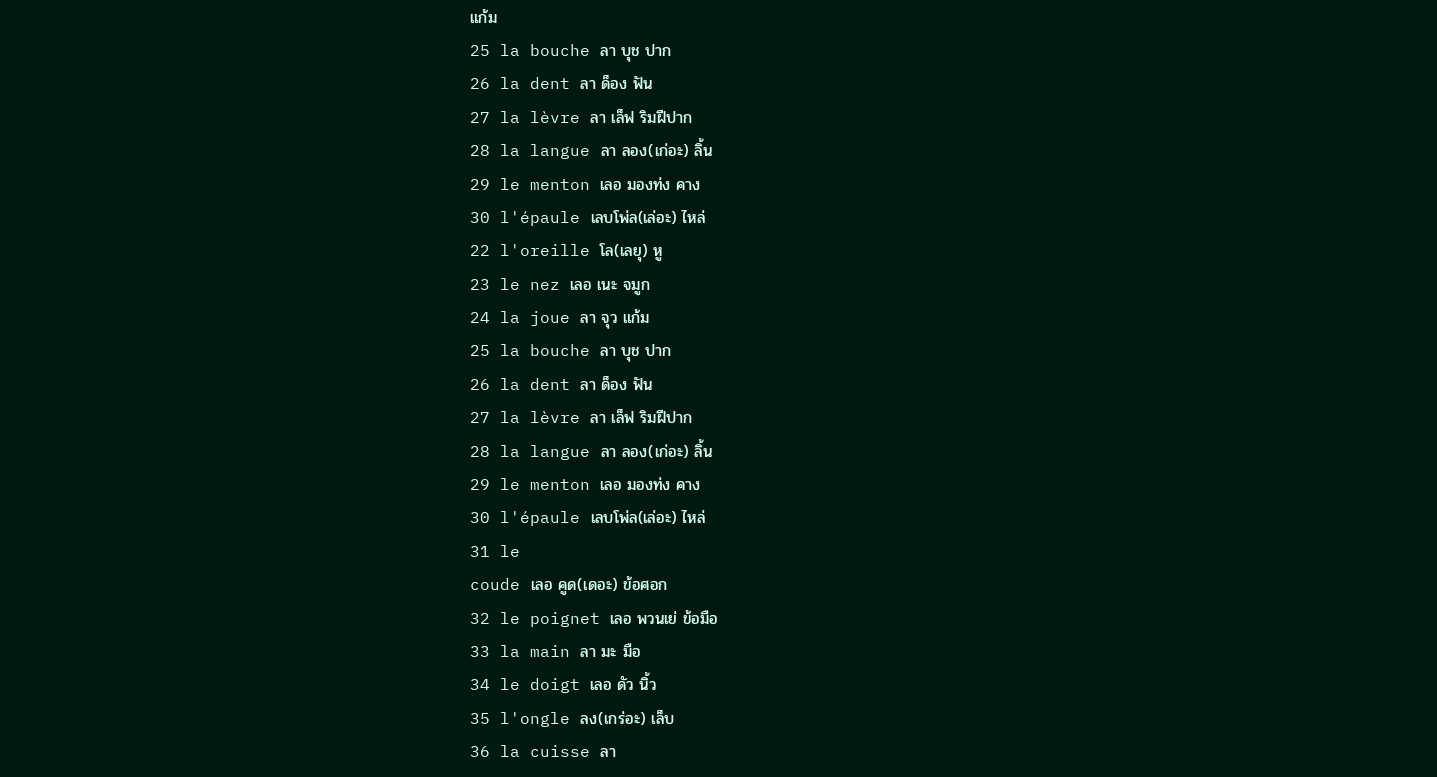แก้ม
25 la bouche ลา บุช ปาก
26 la dent ลา ด็อง ฟัน
27 la lèvre ลา เล็ฟ ริมฝีปาก
28 la langue ลา ลอง(เก่อะ) ลิ้น
29 le menton เลอ มองท่ง คาง
30 l'épaule เลบโพ่ล(เล่อะ) ไหล่
22 l'oreille โล(เลยุ) หู
23 le nez เลอ เนะ จมูก
24 la joue ลา จุว แก้ม
25 la bouche ลา บุช ปาก
26 la dent ลา ด็อง ฟัน
27 la lèvre ลา เล็ฟ ริมฝีปาก
28 la langue ลา ลอง(เก่อะ) ลิ้น
29 le menton เลอ มองท่ง คาง
30 l'épaule เลบโพ่ล(เล่อะ) ไหล่
31 le
coude เลอ คูด(เดอะ) ข้อศอก
32 le poignet เลอ พวนเย่ ข้อมือ
33 la main ลา มะ มือ
34 le doigt เลอ ดัว นิ้ว
35 l'ongle ลง(เกร่อะ) เล็บ
36 la cuisse ลา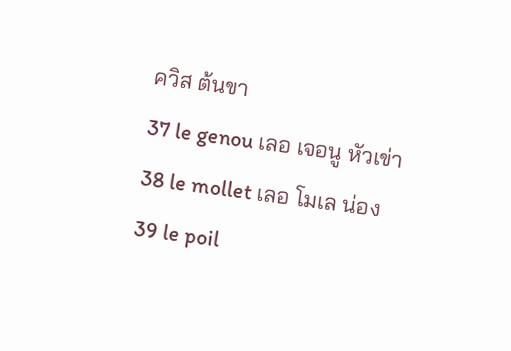ควิส ต้นขา
37 le genou เลอ เจอนู หัวเข่า
38 le mollet เลอ โมเล น่อง
39 le poil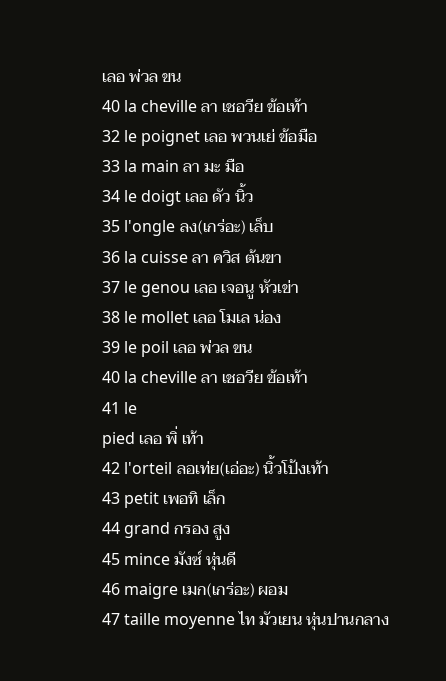เลอ พ่วล ขน
40 la cheville ลา เชอวีย ข้อเท้า
32 le poignet เลอ พวนเย่ ข้อมือ
33 la main ลา มะ มือ
34 le doigt เลอ ดัว นิ้ว
35 l'ongle ลง(เกร่อะ) เล็บ
36 la cuisse ลา ควิส ต้นขา
37 le genou เลอ เจอนู หัวเข่า
38 le mollet เลอ โมเล น่อง
39 le poil เลอ พ่วล ขน
40 la cheville ลา เชอวีย ข้อเท้า
41 le
pied เลอ พิ่ เท้า
42 l'orteil ลอเท่ย(เอ่อะ) นิ้วโป้งเท้า
43 petit เพอทิ เล็ก
44 grand กรอง สูง
45 mince มังซ์ หุ่นดี
46 maigre เมก(เกร่อะ) ผอม
47 taille moyenne ไท มัวเยน หุ่นปานกลาง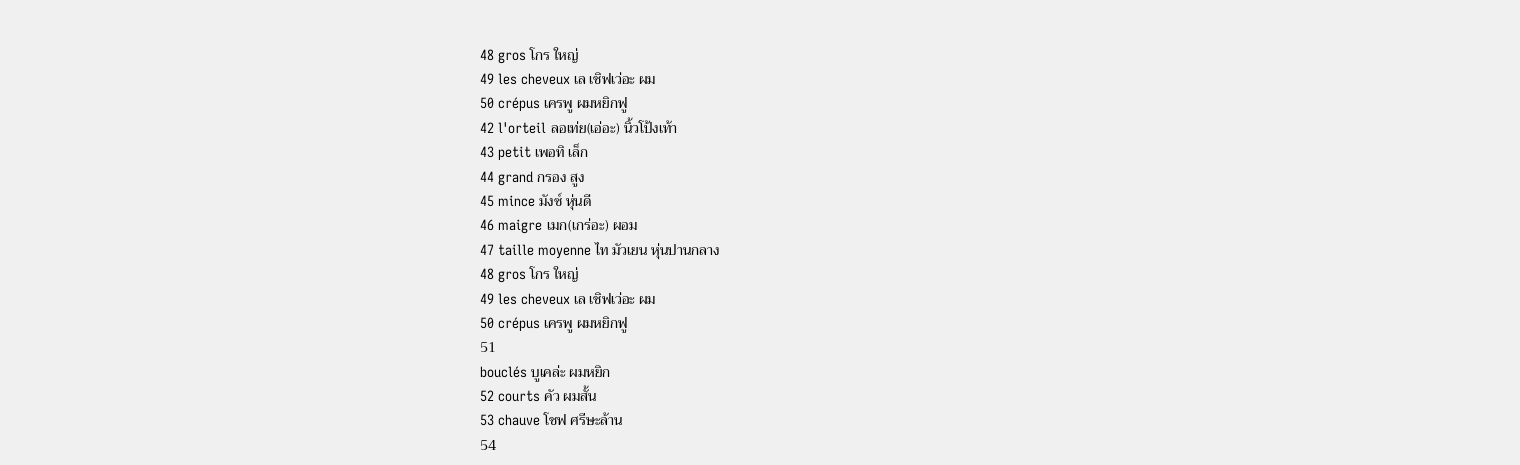48 gros โกร ใหญ่
49 les cheveux เล เชิฟเว่อะ ผม
50 crépus เครพู ผมหยิกฟู
42 l'orteil ลอเท่ย(เอ่อะ) นิ้วโป้งเท้า
43 petit เพอทิ เล็ก
44 grand กรอง สูง
45 mince มังซ์ หุ่นดี
46 maigre เมก(เกร่อะ) ผอม
47 taille moyenne ไท มัวเยน หุ่นปานกลาง
48 gros โกร ใหญ่
49 les cheveux เล เชิฟเว่อะ ผม
50 crépus เครพู ผมหยิกฟู
51
bouclés บูเคล่ะ ผมหยิก
52 courts คัว ผมสั้น
53 chauve โชฟ ศรีษะล้าน
54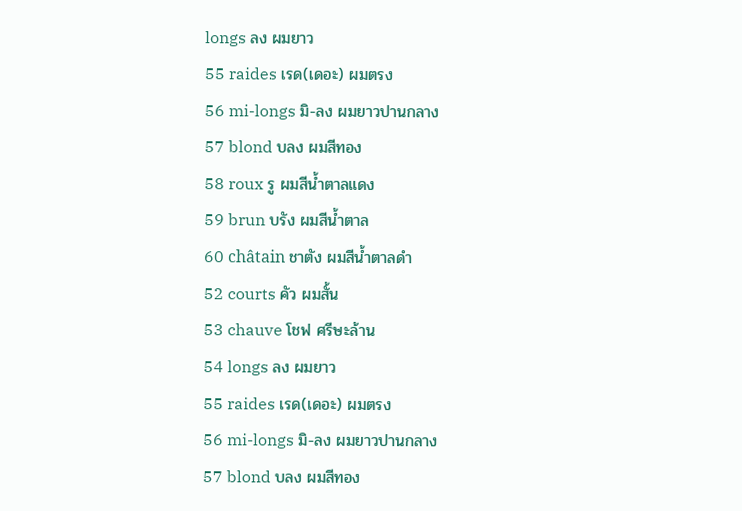longs ลง ผมยาว
55 raides เรด(เดอะ) ผมตรง
56 mi-longs มิ-ลง ผมยาวปานกลาง
57 blond บลง ผมสีทอง
58 roux รู ผมสีน้ำตาลแดง
59 brun บรัง ผมสีน้ำตาล
60 châtain ชาตัง ผมสีน้ำตาลดำ
52 courts คัว ผมสั้น
53 chauve โชฟ ศรีษะล้าน
54 longs ลง ผมยาว
55 raides เรด(เดอะ) ผมตรง
56 mi-longs มิ-ลง ผมยาวปานกลาง
57 blond บลง ผมสีทอง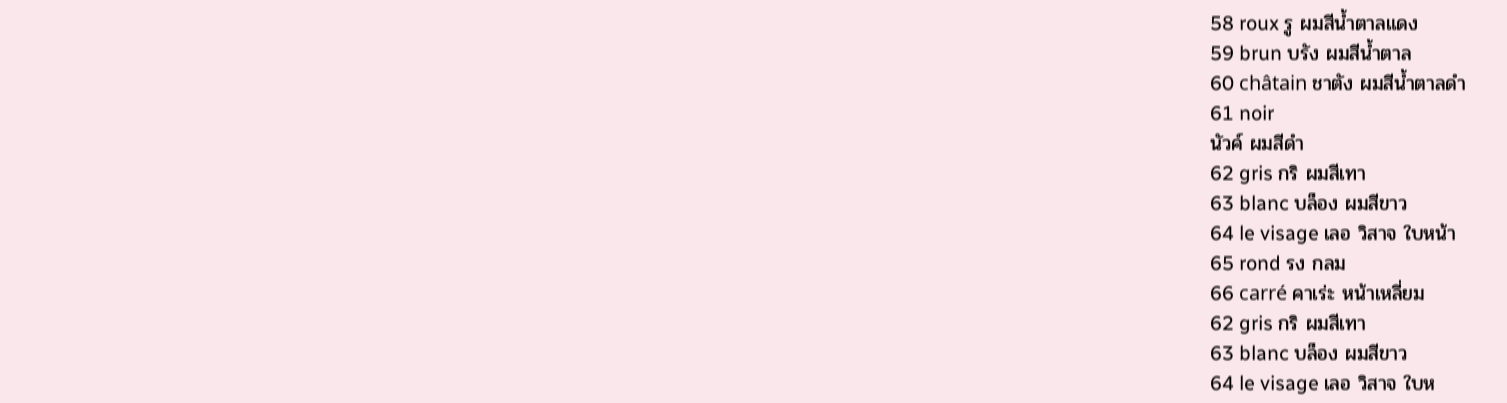58 roux รู ผมสีน้ำตาลแดง
59 brun บรัง ผมสีน้ำตาล
60 châtain ชาตัง ผมสีน้ำตาลดำ
61 noir
นัวค์ ผมสีดำ
62 gris กริ ผมสีเทา
63 blanc บล็อง ผมสีขาว
64 le visage เลอ วิสาจ ใบหน้า
65 rond รง กลม
66 carré คาเร่ะ หน้าเหลี่ยม
62 gris กริ ผมสีเทา
63 blanc บล็อง ผมสีขาว
64 le visage เลอ วิสาจ ใบห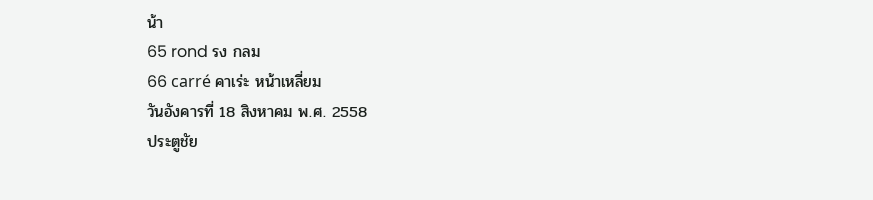น้า
65 rond รง กลม
66 carré คาเร่ะ หน้าเหลี่ยม
วันอังคารที่ 18 สิงหาคม พ.ศ. 2558
ประตูชัย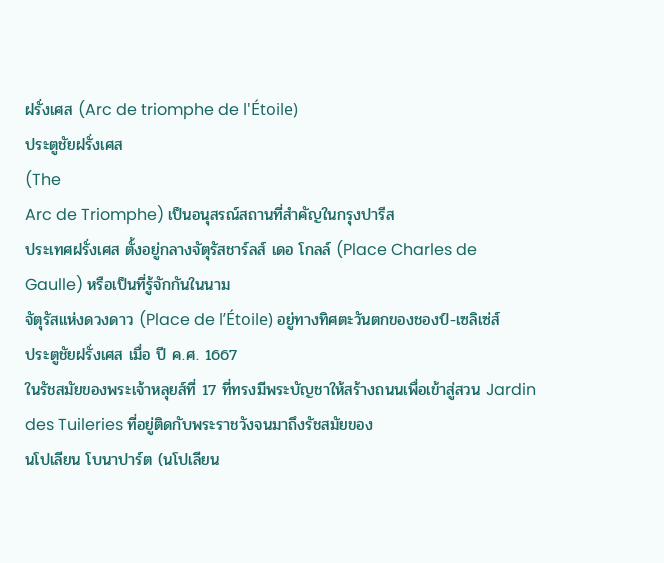ฝรั่งเศส (Arc de triomphe de l'Étoile)
ประตูชัยฝรั่งเศส
(The
Arc de Triomphe) เป็นอนุสรณ์สถานที่สำคัญในกรุงปารีส
ประเทศฝรั่งเศส ตั้งอยู่กลางจัตุรัสชาร์ลส์ เดอ โกลล์ (Place Charles de Gaulle) หรือเป็นที่รู้จักกันในนาม
จัตุรัสแห่งดวงดาว (Place de l’Étoile) อยู่ทางทิศตะวันตกของชองป์-เซลิเซ่ส์
ประตูชัยฝรั่งเศส เมื่อ ปี ค.ศ. 1667
ในรัชสมัยของพระเจ้าหลุยส์ที่ 17 ที่ทรงมีพระบัญชาให้สร้างถนนเพื่อเข้าสู่สวน Jardin des Tuileries ที่อยู่ติดกับพระราชวังจนมาถึงรัชสมัยของ
นโปเลียน โบนาปาร์ต (นโปเลียน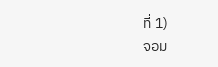ที่ 1)
จอม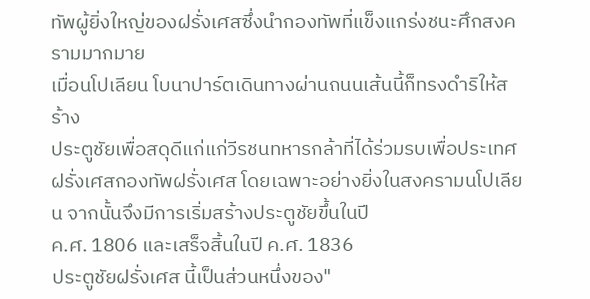ทัพผู้ยิ่งใหญ่ของฝรั่งเศสซึ่งนำกองทัพที่แข็งแกร่งชนะศึกสงครามมากมาย
เมื่อนโปเลียน โบนาปาร์ตเดินทางผ่านถนนเส้นนี้ก็ทรงดำริให้สร้าง
ประตูชัยเพื่อสดุดีแก่แก่วีรชนทหารกล้าที่ได้ร่วมรบเพื่อประเทศฝรั่งเศสกองทัพฝรั่งเศส โดยเฉพาะอย่างยิ่งในสงครามนโปเลียน จากนั้นจึงมีการเริ่มสร้างประตูชัยขึ้นในปี
ค.ศ. 1806 และเสร็จสิ้นในปี ค.ศ. 1836
ประตูชัยฝรั่งเศส นี้เป็นส่วนหนึ่งของ"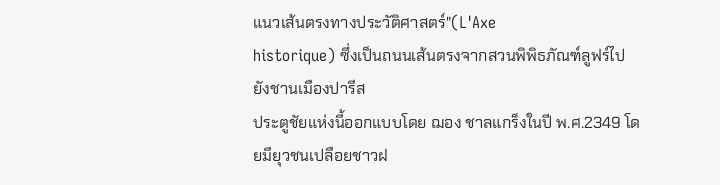แนวเส้นตรงทางประวัติศาสตร์"(L'Axe
historique) ซึ่งเป็นถนนเส้นตรงจากสวนพิพิธภัณฑ์ลูฟร์ไปยังชานเมืองปารีส
ประตูชัยแห่งนี้ออกแบบโดย ฌอง ชาลแกร็งในปี พ.ศ.2349 โดยมียุวชนเปลือยชาวฝ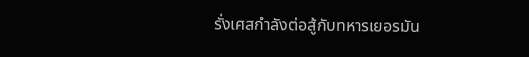รั่งเศสกำลังต่อสู้กับทหารเยอรมัน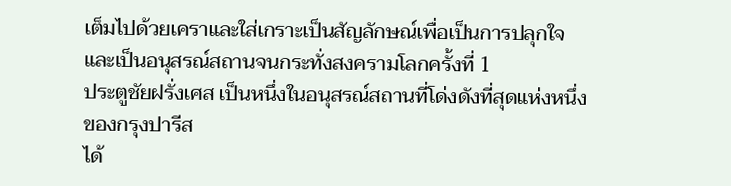เต็มไปด้วยเคราและใส่เกราะเป็นสัญลักษณ์เพื่อเป็นการปลุกใจ
และเป็นอนุสรณ์สถานจนกระทั่งสงครามโลกครั้งที่ 1
ประตูชัยฝรั่งเศส เป็นหนึ่งในอนุสรณ์สถานที่โด่งดังที่สุดแห่งหนึ่งของกรุงปารีส
ได้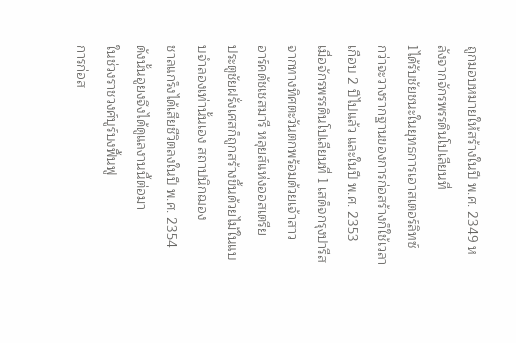ถูกมอบหมายให้สร้างในปี พ.ศ. 2349 หลังจากจักรพรรดินโปเลียนที่
1ได้รับชัยชนะในยุทธการเอาสเตอร์ลิทซ์
กว่าจะวางรากฐานของการก่อสร้างก็ใช้เวลาเกือบ 2 ปีไปแล้ว และในปี พ.ศ. 2353
เมื่อจักรพรรดินโปเลียนที่ 1 เสด็จกรุงปารีสจากทางทิศตะวันตกพร้อมด้วยเจ้าสาว
อาร์คดัชเชสมารี หลุยส์แห่งออสเตรีย
ประตูชัยฝรั่งเศสก็ถูกสร้างขึ้นด้วยไม้ในแบบจำลองเท่านั้นเอง สถาปนิกฌอง
ชาลแกร็งได้เสียชีวิตลงในปี พ.ศ. 2354 ดังนั้นอูยงจึงได้ดูแลงานนี้ต่อมา
ในช่วงราชวงศ์บูร์บงฟื้นฟู
การก่อส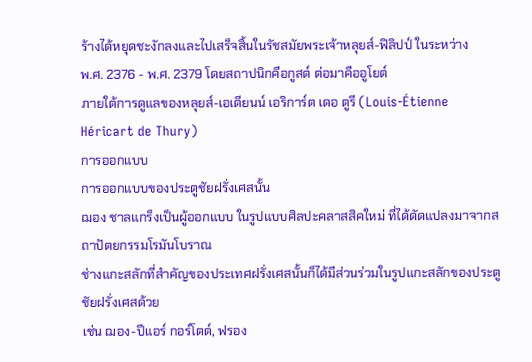ร้างได้หยุดชะงักลงและไปเสร็จสิ้นในรัชสมัยพระเจ้าหลุยส์-ฟิลิปป์ ในระหว่าง
พ.ศ. 2376 - พ.ศ. 2379 โดยสถาปนิกคือกูสต์ ต่อมาคืออูโยต์
ภายใต้การดูแลของหลุยส์-เอเตียนน์ เอริการ์ต เดอ ตูรี (Louis-Étienne
Héricart de Thury)
การออกแบบ
การออกแบบของประตูชัยฝรั่งเศสนั้น
ฌอง ชาลแกร็งเป็นผู้ออกแบบ ในรูปแบบศิลปะคลาสสิคใหม่ ที่ได้ดัดแปลงมาจากสถาปัตยกรรมโรมันโบราณ
ช่างแกะสลักที่สำคัญของประเทศฝรั่งเศสนั้นก็ได้มีส่วนร่วมในรูปแกะสลักของประตูชัยฝรั่งเศสด้วย
เช่น ฌอง-ปีแอร์ กอร์โตต์, ฟรอง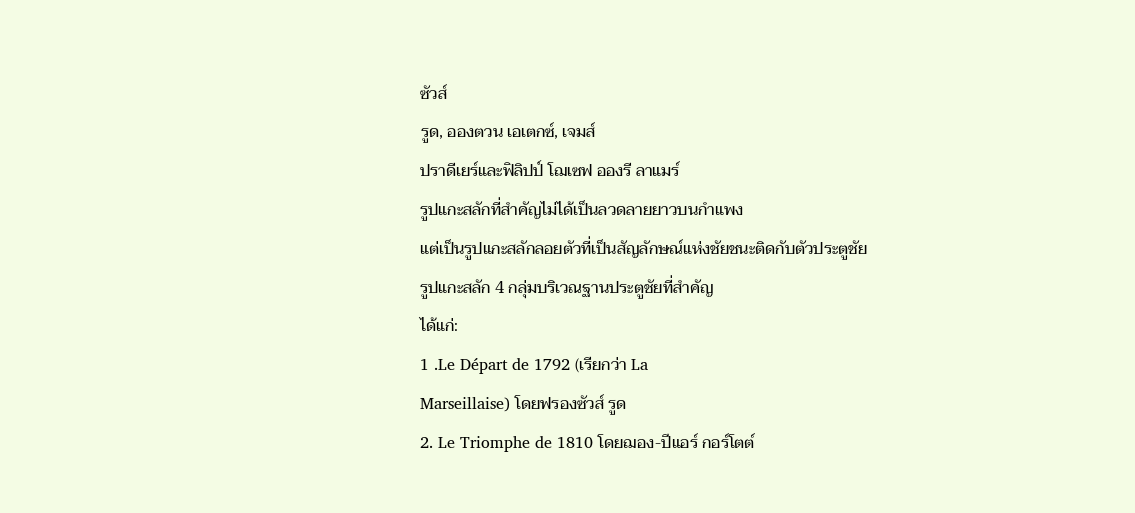ซัวส์
รูด, อองตวน เอเตกซ์, เจมส์
ปราดีเยร์และฟิลิปป์ โฌเซฟ อองรี ลาแมร์
รูปแกะสลักที่สำคัญไม่ได้เป็นลวดลายยาวบนกำแพง
แต่เป็นรูปแกะสลักลอยตัวที่เป็นสัญลักษณ์แห่งชัยชนะติดกับตัวประตูชัย
รูปแกะสลัก 4 กลุ่มบริเวณฐานประตูชัยที่สำคัญ
ได้แก่:
1 .Le Départ de 1792 (เรียกว่า La
Marseillaise) โดยฟรองซัวส์ รูด
2. Le Triomphe de 1810 โดยฌอง-ปีแอร์ กอร์โตต์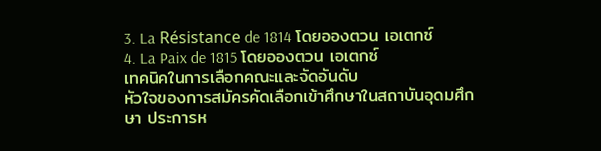3. La Résistance de 1814 โดยอองตวน เอเตกซ์
4. La Paix de 1815 โดยอองตวน เอเตกซ์
เทคนิคในการเลือกคณะและจัดอันดับ
หัวใจของการสมัครคัดเลือกเข้าศึกษาในสถาบันอุดมศึกษา ประการห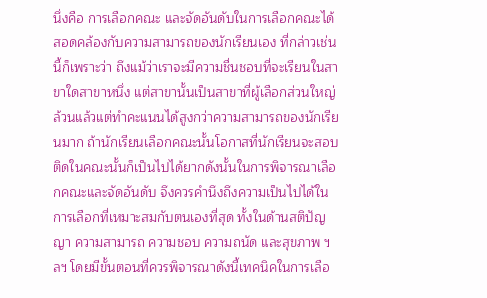นึ่งคือ การเลือกคณะ และจัดอันดับในการเลือกคณะได้สอดคล้องกับความสามารถของนักเรียนเอง ที่กล่าวเช่นนี้ก็เพราะว่า ถึงแม้ว่าเราจะมีความชื่นชอบที่จะเรียนในสาขาใดสาขาหนึ่ง แต่สาขานั้นเป็นสาขาที่ผู้เลือกส่วนใหญ่ล้วนแล้วแต่ทำคะแนนได้สูงกว่าความสามารถของนักเรียนมาก ถ้านักเรียนเลือกคณะนั้นโอกาสที่นักเรียนจะสอบติดในคณะนั้นก็เป็นไปได้ยากดังนั้นในการพิจารณาเลือกคณะและจัดอันดับ จึงควรคำนึงถึงความเป็นไปได้ในการเลือกที่เหมาะสมกับตนเองที่สุด ทั้งในด้านสติปัญญา ความสามารถ ความชอบ ความถนัด และสุขภาพ ฯลฯ โดยมีขั้นตอนที่ควรพิจารณาดังนี้เทคนิคในการเลือ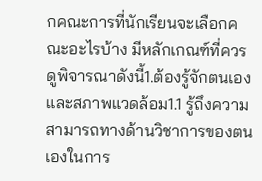กคณะการที่นักเรียนจะเลือกคณะอะไรบ้าง มีหลักเกณฑ์ที่ควรดูพิจารณาดังนี้1.ต้องรู้จักตนเองและสภาพแวดล้อม1.1 รู้ถึงความสามารถทางด้านวิชาการของตนเองในการ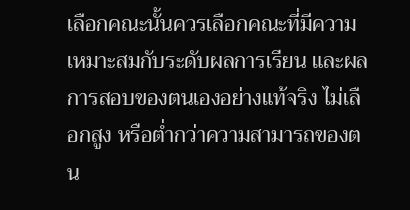เลือกคณะนั้นควรเลือกคณะที่มีความเหมาะสมกับระดับผลการเรียน และผลการสอบของตนเองอย่างแท้จริง ไม่เลือกสูง หรือต่ำกว่าความสามารถของตน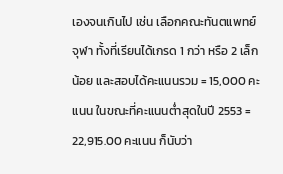เองจนเกินไป เช่น เลือกคณะทันตแพทย์ จุฬา ทั้งที่เรียนได้เกรด 1 กว่า หรือ 2 เล็กน้อย และสอบได้คะแนนรวม = 15,000 คะแนน ในขณะที่คะแนนต่ำสุดในปี 2553 = 22,915.00 คะแนน ก็นับว่า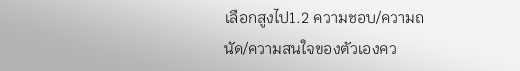เลือกสูงไป1.2 ความชอบ/ความถนัด/ความสนใจของตัวเองคว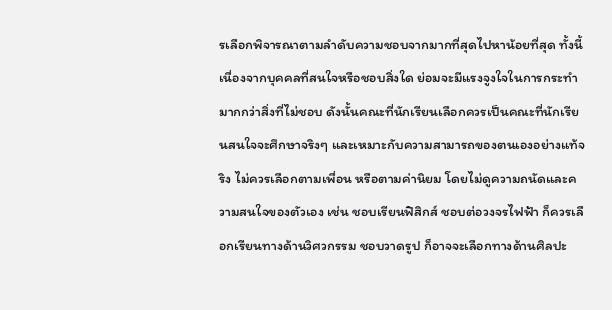รเลือกพิจารณาตามลำดับความชอบจากมากที่สุดไปหาน้อยที่สุด ทั้งนี้เนื่องจากบุคคลที่สนใจหรือชอบสิ่งใด ย่อมจะมีแรงจูงใจในการกระทำมากกว่าสิ่งที่ไม่ชอบ ดังนั้นคณะที่นักเรียนเลือกควรเป็นคณะที่นักเรียนสนใจจะศึกษาจริงๆ และเหมาะกับความสามารถของตนเองอย่างแท้จริง ไม่ควรเลือกตามเพื่อน หรือตามค่านิยม โดยไม่ดูความถนัดและความสนใจของตัวเอง เช่น ชอบเรียนฟิสิกส์ ชอบต่อวงจรไฟฟ้า ก็ควรเลือกเรียนทางด้านวิศวกรรม ชอบวาดรูป ก็อาจจะเลือกทางด้านศิลปะ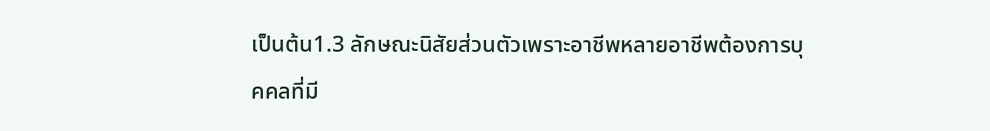เป็นต้น1.3 ลักษณะนิสัยส่วนตัวเพราะอาชีพหลายอาชีพต้องการบุคคลที่มี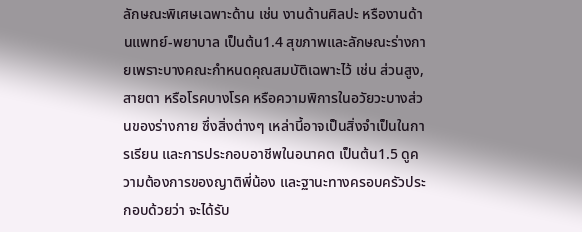ลักษณะพิเศษเฉพาะด้าน เช่น งานด้านศิลปะ หรืองานด้านแพทย์-พยาบาล เป็นต้น1.4 สุขภาพและลักษณะร่างกายเพราะบางคณะกำหนดคุณสมบัติเฉพาะไว้ เช่น ส่วนสูง,สายตา หรือโรคบางโรค หรือความพิการในอวัยวะบางส่วนของร่างกาย ซึ่งสิ่งต่างๆ เหล่านี้อาจเป็นสิ่งจำเป็นในการเรียน และการประกอบอาชีพในอนาคต เป็นต้น1.5 ดูความต้องการของญาติพี่น้อง และฐานะทางครอบครัวประกอบด้วยว่า จะได้รับ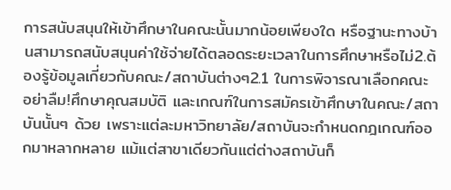การสนับสนุนให้เข้าศึกษาในคณะนั้นมากน้อยเพียงใด หรือฐานะทางบ้านสามารถสนับสนุนค่าใช้จ่ายได้ตลอดระยะเวลาในการศึกษาหรือไม่2.ต้องรู้ข้อมูลเกี่ยวกับคณะ/สถาบันต่างๆ2.1 ในการพิจารณาเลือกคณะ อย่าลืม!ศึกษาคุณสมบัติ และเกณฑ์ในการสมัครเข้าศึกษาในคณะ/สถาบันนั้นๆ ด้วย เพราะแต่ละมหาวิทยาลัย/สถาบันจะกำหนดกฎเกณฑ์ออกมาหลากหลาย แม้แต่สาขาเดียวกันแต่ต่างสถาบันก็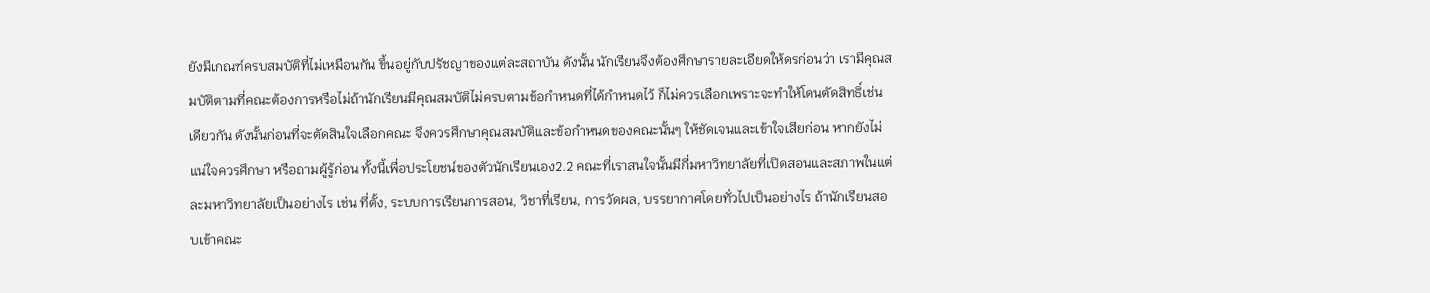ยังมีเกณฑ์ครบสมบัติที่ไม่เหมือนกัน ขึ้นอยู่กับปรัชญาของแต่ละสถาบัน ดังนั้น นักเรียนจึงต้องศึกษารายละเอียดให้ดรก่อนว่า เรามีคุณสมบัติตามที่คณะต้องการหรือไม่ถ้านักเรียนมีคุณสมบัติไม่ครบตามข้อกำหนดที่ได้กำหนดไว้ ก็ไม่ควรเลือกเพราะจะทำให้โดนตัดสิทธิ์เช่นเดียวกัน ดังนั้นก่อนที่จะตัดสินใจเลือกคณะ จึงควรศึกษาคุณสมบัติและข้อกำหนดของคณะนั้นๆ ให้ชัดเจนและเข้าใจเสียก่อน หากยังไม่แน่ใจควรศึกษา หรือถามผู้รู้ก่อน ทั้งนี้เพื่อประโยชน์ของตัวนักเรียนเอง2.2 คณะที่เราสนใจนั้นมีกี่มหาวิทยาลัยที่เปิดสอนและสภาพในแต่ละมหาวิทยาลัยเป็นอย่างไร เช่น ที่ตั้ง, ระบบการเรียนการสอน, วิชาที่เรียน, การวัดผล, บรรยากาศโดยทั่วไปเป็นอย่างไร ถ้านักเรียนสอบเข้าคณะ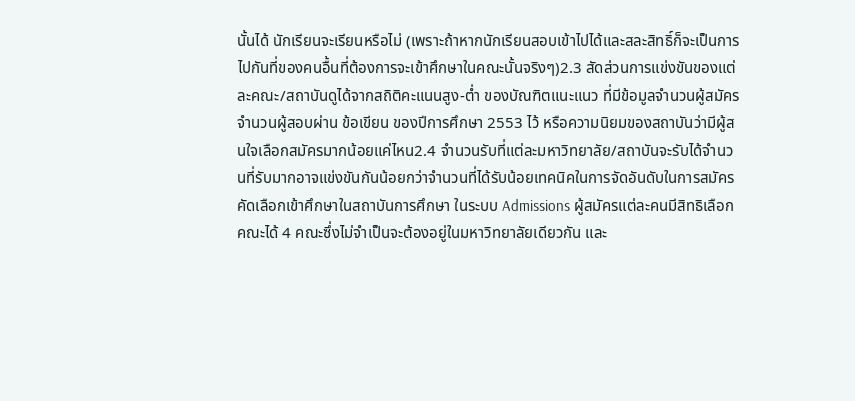นั้นได้ นักเรียนจะเรียนหรือไม่ (เพราะถ้าหากนักเรียนสอบเข้าไปได้และสละสิทธิ์ก็จะเป็นการไปกันที่ของคนอื้นที่ต้องการจะเข้าศึกษาในคณะนั้นจริงๆ)2.3 สัดส่วนการแข่งขันของแต่ละคณะ/สถาบันดูได้จากสถิติคะแนนสูง-ต่ำ ของบัณฑิตแนะแนว ที่มีข้อมูลจำนวนผู้สมัคร จำนวนผู้สอบผ่าน ข้อเขียน ของปีการศึกษา 2553 ไว้ หรือความนิยมของสถาบันว่ามีผู้สนใจเลือกสมัครมากน้อยแค่ไหน2.4 จำนวนรับที่แต่ละมหาวิทยาลัย/สถาบันจะรับได้จำนวนที่รับมากอาจแข่งขันกันน้อยกว่าจำนวนที่ได้รับน้อยเทคนิคในการจัดอันดับในการสมัครคัดเลือกเข้าศึกษาในสถาบันการศึกษา ในระบบ Admissions ผู้สมัครแต่ละคนมีสิทธิเลือกคณะได้ 4 คณะซึ่งไม่จำเป็นจะต้องอยู่ในมหาวิทยาลัยเดียวกัน และ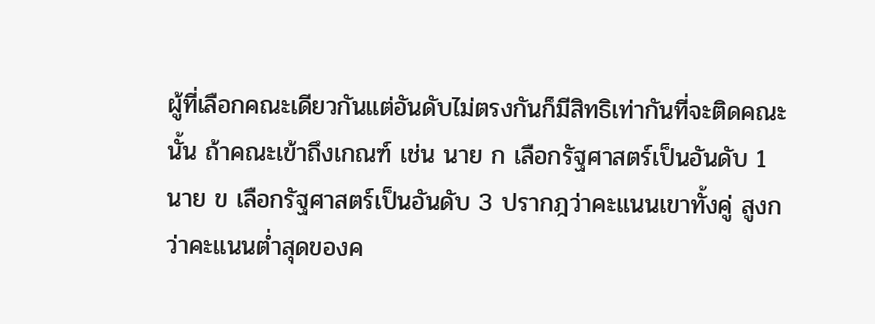ผู้ที่เลือกคณะเดียวกันแต่อันดับไม่ตรงกันก็มีสิทธิเท่ากันที่จะติดคณะนั้น ถ้าคณะเข้าถึงเกณฑ์ เช่น นาย ก เลือกรัฐศาสตร์เป็นอันดับ 1 นาย ข เลือกรัฐศาสตร์เป็นอันดับ 3 ปรากฎว่าคะแนนเขาทั้งคู่ สูงกว่าคะแนนต่ำสุดของค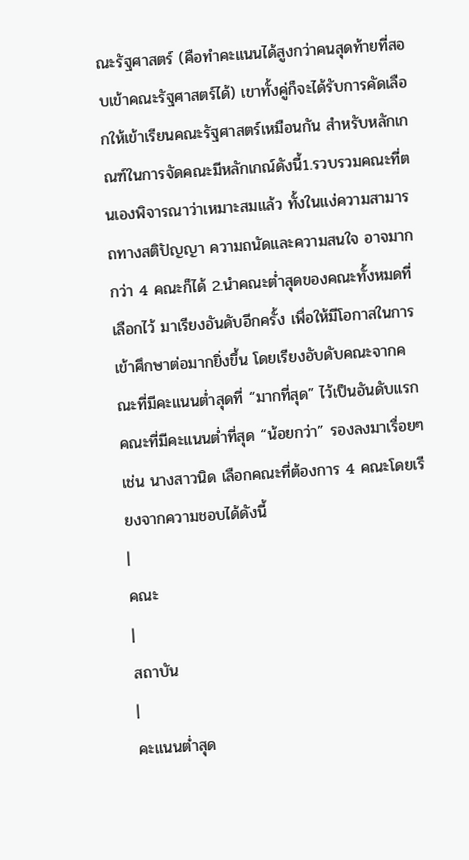ณะรัฐศาสตร์ (คือทำคะแนนได้สูงกว่าคนสุดท้ายที่สอบเข้าคณะรัฐศาสตร์ได้) เขาทั้งคู่ก็จะได้รับการคัดเลือกให้เข้าเรียนคณะรัฐศาสตร์เหมือนกัน สำหรับหลักเกณฑ์ในการจัดคณะมีหลักเกณ์ดังนี้1.รวบรวมคณะที่ตนเองพิจารณาว่าเหมาะสมแล้ว ทั้งในแง่ความสามารถทางสติปัญญา ความถนัดและความสนใจ อาจมากกว่า 4 คณะก็ได้ 2.นำคณะต่ำสุดของคณะทั้งหมดที่เลือกไว้ มาเรียงอันดับอีกครั้ง เพื่อให้มีโอกาสในการเข้าศึกษาต่อมากยิ่งขึ้น โดยเรียงอับดับคณะจากคณะที่มีคะแนนต่ำสุดที่ “มากที่สุด” ไว้เป็นอันดับแรก คณะที่มีคะแนนต่ำที่สุด “น้อยกว่า” รองลงมาเรื่อยๆ เช่น นางสาวนิด เลือกคณะที่ต้องการ 4 คณะโดยเรียงจากความชอบได้ดังนี้
|
คณะ
|
สถาบัน
|
คะแนนต่ำสุด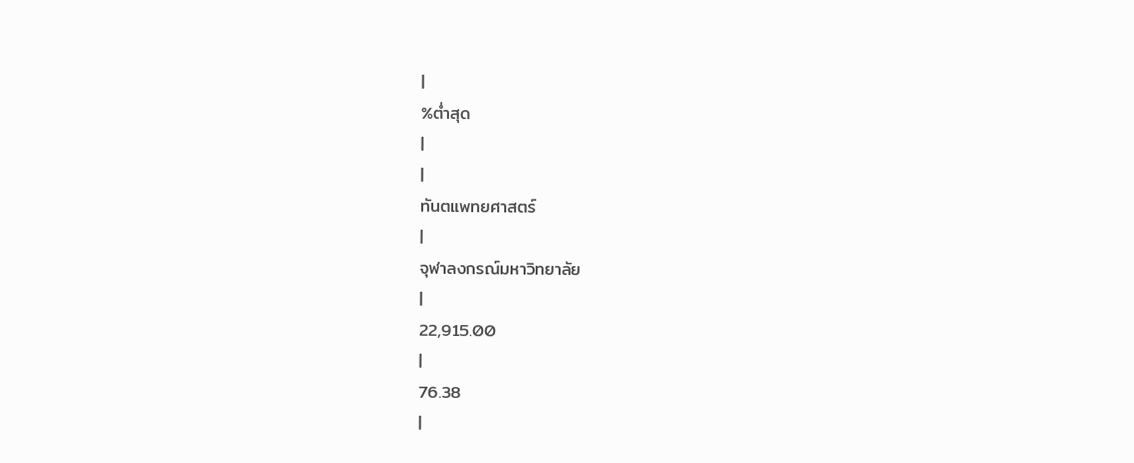|
%ต่ำสุด
|
|
ทันตแพทยศาสตร์
|
จุฬาลงกรณ์มหาวิทยาลัย
|
22,915.00
|
76.38
|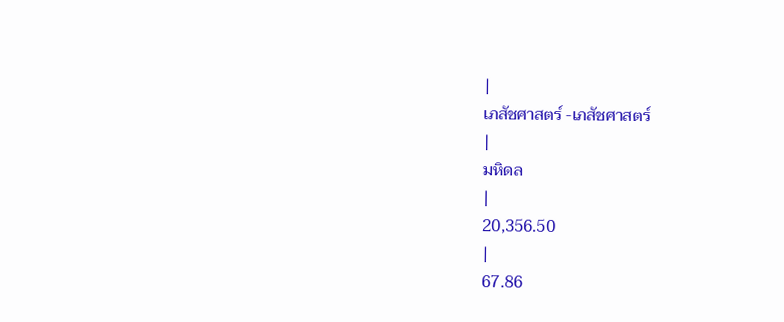|
เภสัชศาสตร์ -เภสัชศาสตร์
|
มหิดล
|
20,356.50
|
67.86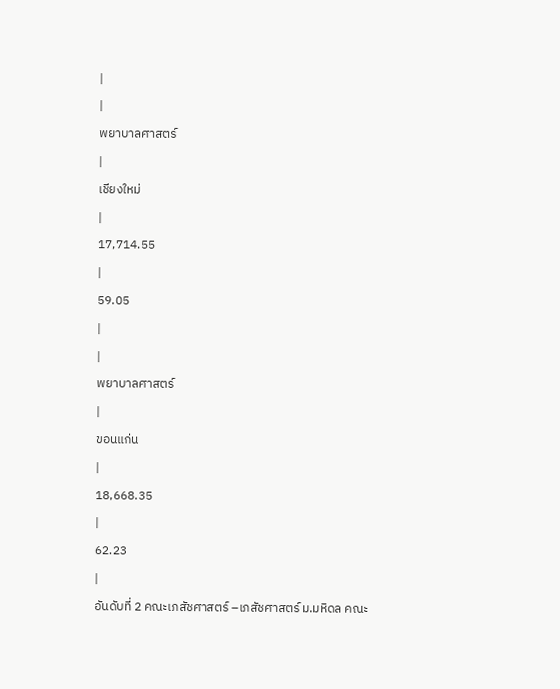|
|
พยาบาลศาสตร์
|
เชียงใหม่
|
17,714.55
|
59.05
|
|
พยาบาลศาสตร์
|
ขอนแก่น
|
18,668.35
|
62.23
|
อันดับที่ 2 คณะเภสัชศาสตร์ –เภสัชศาสตร์ ม.มหิดล คณะ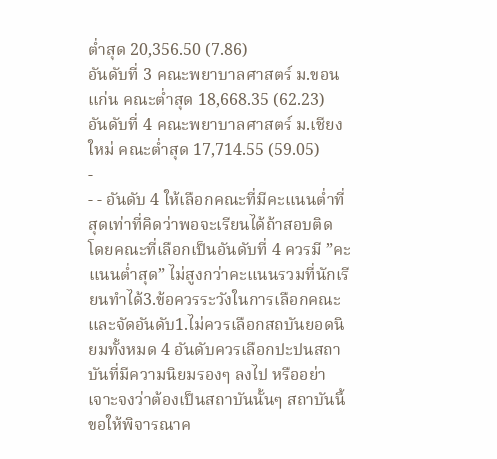ต่ำสุด 20,356.50 (7.86)
อันดับที่ 3 คณะพยาบาลศาสตร์ ม.ขอนแก่น คณะต่ำสุด 18,668.35 (62.23)
อันดับที่ 4 คณะพยาบาลศาสตร์ ม.เชียงใหม่ คณะต่ำสุด 17,714.55 (59.05)
-
- - อันดับ 4 ให้เลือกคณะที่มีคะแนนต่ำที่สุดเท่าที่คิดว่าพอจะเรียนได้ถ้าสอบติด โดยคณะที่เลือกเป็นอันดับที่ 4 ควรมี ”คะแนนต่ำสุด” ไม่สูงกว่าคะแนนรวมที่นักเรียนทำได้3.ข้อควรระวังในการเลือกคณะและจัดอันดับ1.ไม่ควรเลือกสถบันยอดนิยมทั้งหมด 4 อันดับควรเลือกปะปนสถาบันที่มีความนิยมรองๆ ลงไป หรืออย่าเจาะจงว่าต้องเป็นสถาบันนั้นๆ สถาบันนี้ ขอให้พิจารณาค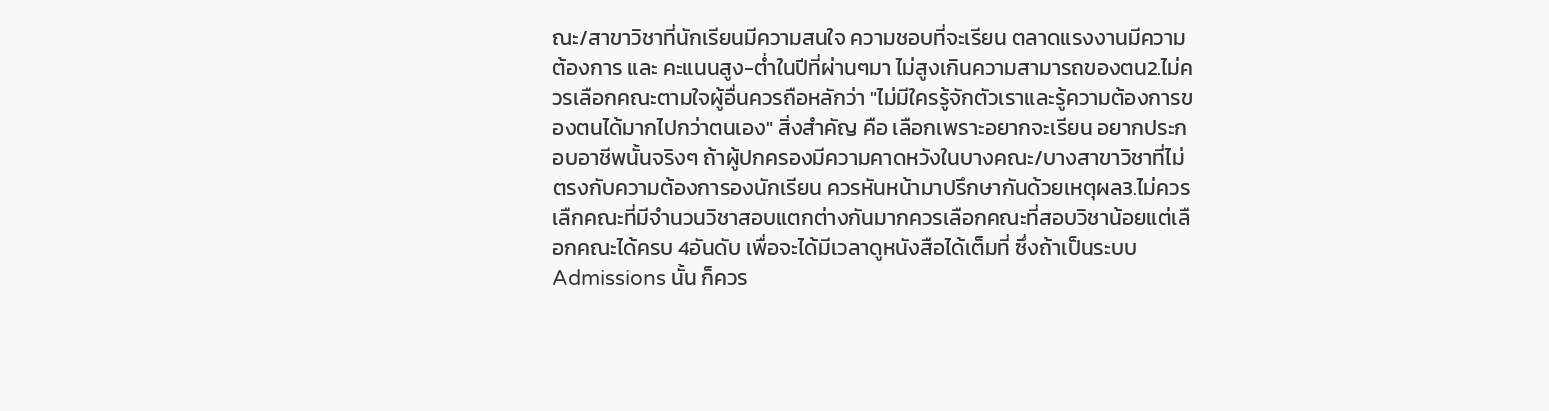ณะ/สาขาวิชาที่นักเรียนมีความสนใจ ความชอบที่จะเรียน ตลาดแรงงานมีความต้องการ และ คะแนนสูง-ต่ำในปีที่ผ่านๆมา ไม่สูงเกินความสามารถของตน2.ไม่ควรเลือกคณะตามใจผู้อื่นควรถือหลักว่า "ไม่มีใครรู้จักตัวเราและรู้ความต้องการของตนได้มากไปกว่าตนเอง" สิ่งสำคัญ คือ เลือกเพราะอยากจะเรียน อยากประกอบอาชีพนั้นจริงๆ ถ้าผู้ปกครองมีความคาดหวังในบางคณะ/บางสาขาวิชาที่ไม่ตรงกับความต้องการองนักเรียน ควรหันหน้ามาปรึกษากันด้วยเหตุผล3.ไม่ควรเลืกคณะที่มีจำนวนวิชาสอบแตกต่างกันมากควรเลือกคณะที่สอบวิชาน้อยแต่เลือกคณะได้ครบ 4อันดับ เพื่อจะได้มีเวลาดูหนังสือได้เต็มที่ ซึ่งถ้าเป็นระบบ Admissions นั้น ก็ควร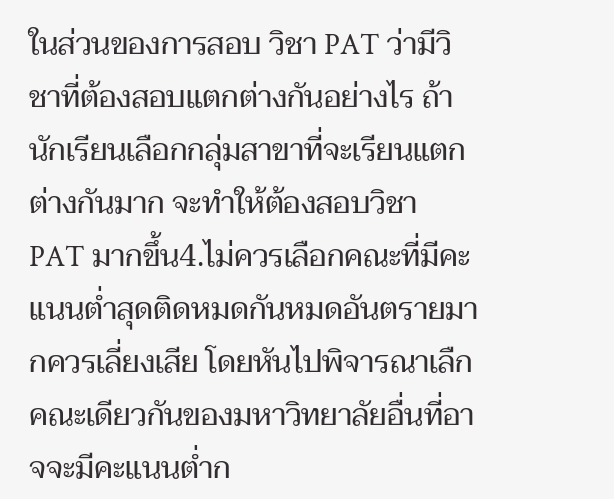ในส่วนของการสอบ วิชา PAT ว่ามีวิชาที่ต้องสอบแตกต่างกันอย่างไร ถ้านักเรียนเลือกกลุ่มสาขาที่จะเรียนแตกต่างกันมาก จะทำให้ต้องสอบวิชา PAT มากขึ้น4.ไม่ควรเลือกคณะที่มีคะแนนต่ำสุดติดหมดกันหมดอันตรายมากควรเลี่ยงเสีย โดยหันไปพิจารณาเลืกคณะเดียวกันของมหาวิทยาลัยอื่นที่อาจจะมีคะแนนต่ำก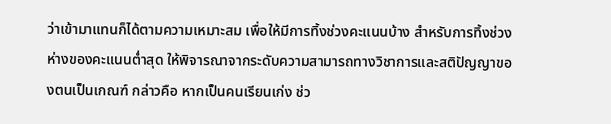ว่าเข้ามาแทนก็ได้ตามความเหมาะสม เพื่อให้มีการทิ้งช่วงคะแนนบ้าง สำหรับการทิ้งช่วงห่างของคะแนนต่ำสุด ให้พิจารณาจากระดับความสามารถทางวิชาการและสติปัญญาของตนเป็นเกณฑ์ กล่าวคือ หากเป็นคนเรียนเก่ง ช่ว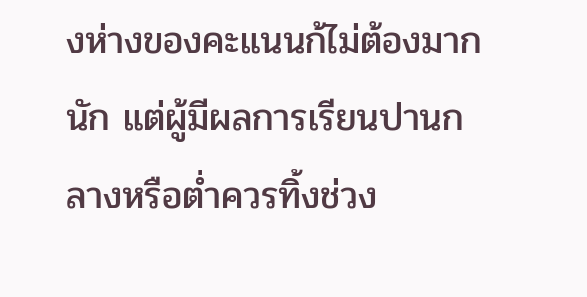งห่างของคะแนนก้ไม่ต้องมากนัก แต่ผู้มีผลการเรียนปานกลางหรือต่ำควรทิ้งช่วง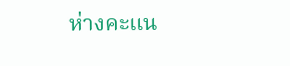ห่างคะแน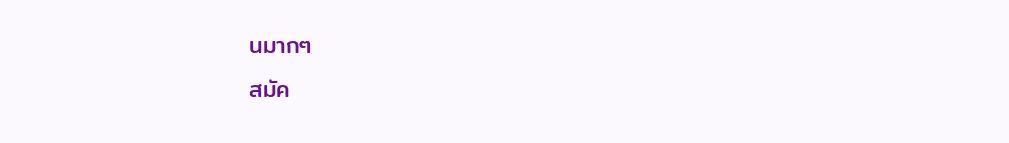นมากๆ
สมัค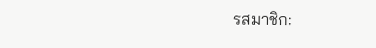รสมาชิก: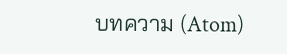บทความ (Atom)